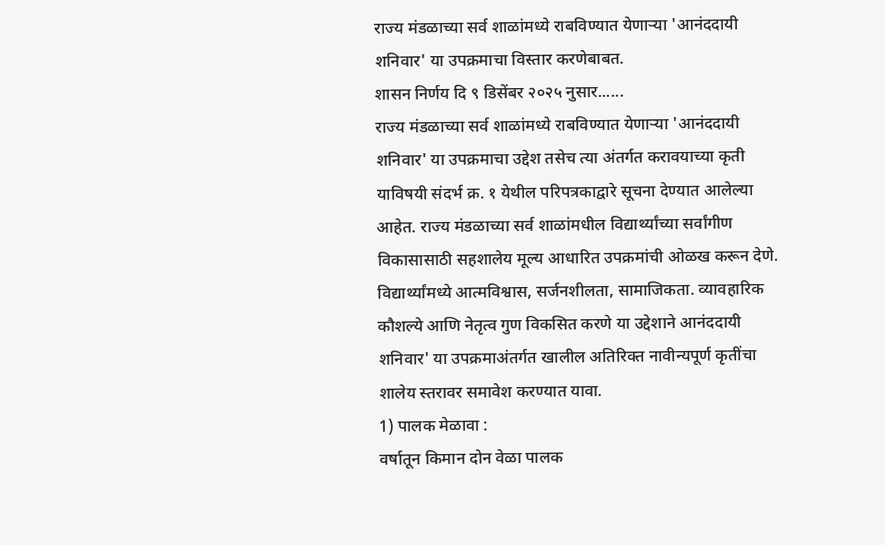राज्य मंडळाच्या सर्व शाळांमध्ये राबविण्यात येणाऱ्या 'आनंददायी शनिवार' या उपक्रमाचा विस्तार करणेबाबत.
शासन निर्णय दि ९ डिसेंबर २०२५ नुसार......
राज्य मंडळाच्या सर्व शाळांमध्ये राबविण्यात येणाऱ्या 'आनंददायी शनिवार' या उपक्रमाचा उद्देश तसेच त्या अंतर्गत करावयाच्या कृती याविषयी संदर्भ क्र. १ येथील परिपत्रकाद्वारे सूचना देण्यात आलेल्या आहेत. राज्य मंडळाच्या सर्व शाळांमधील विद्यार्थ्यांच्या सर्वांगीण विकासासाठी सहशालेय मूल्य आधारित उपक्रमांची ओळख करून देणे. विद्यार्थ्यांमध्ये आत्मविश्वास, सर्जनशीलता, सामाजिकता. व्यावहारिक कौशल्ये आणि नेतृत्व गुण विकसित करणे या उद्देशाने आनंददायी शनिवार' या उपक्रमाअंतर्गत खालील अतिरिक्त नावीन्यपूर्ण कृतींचा शालेय स्तरावर समावेश करण्यात यावा.
1) पालक मेळावा :
वर्षातून किमान दोन वेळा पालक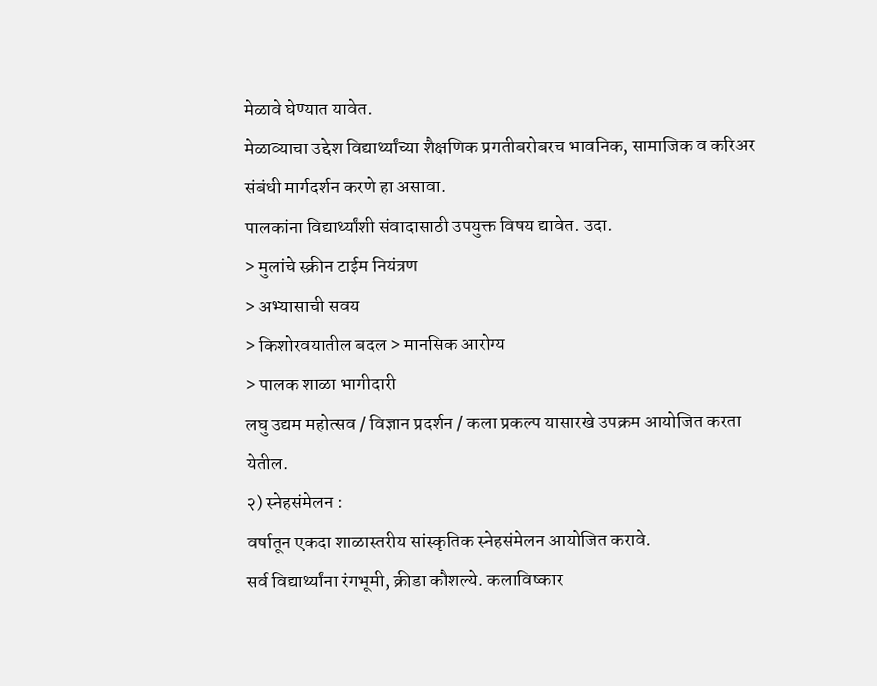मेळावे घेण्यात यावेत.
मेळाव्याचा उद्देश विद्यार्थ्यांच्या शैक्षणिक प्रगतीबरोबरच भावनिक, सामाजिक व करिअर संबंधी मार्गदर्शन करणे हा असावा.
पालकांना विद्यार्थ्यांशी संवादासाठी उपयुक्त विषय द्यावेत. उदा.
> मुलांचे स्क्रीन टाईम नियंत्रण
> अभ्यासाची सवय
> किशोरवयातील बदल > मानसिक आरोग्य
> पालक शाळा भागीदारी
लघु उद्यम महोत्सव / विज्ञान प्रदर्शन / कला प्रकल्प यासारखे उपक्रम आयोजित करता येतील.
२) स्नेहसंमेलन :
वर्षातून एकदा शाळास्तरीय सांस्कृतिक स्नेहसंमेलन आयोजित करावे.
सर्व विद्यार्थ्यांना रंगभूमी, क्रीडा कौशल्ये. कलाविष्कार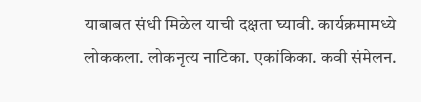याबाबत संधी मिळेल याची दक्षता घ्यावी. कार्यक्रमामध्ये लोककला. लोकनृत्य नाटिका. एकांकिका. कवी संमेलन.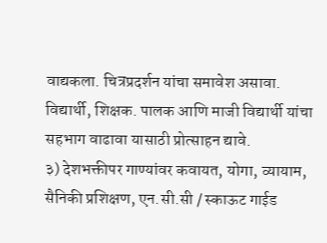वाद्यकला. चित्रप्रदर्शन यांचा समावेश असावा.
विद्यार्थी, शिक्षक. पालक आणि माजी विद्यार्थी यांचा सहभाग वाढावा यासाठी प्रोत्साहन द्यावे.
३) देशभक्तीपर गाण्यांवर कवायत, योगा, व्यायाम, सैनिकी प्रशिक्षण, एन.सी.सी / स्काऊट गाईड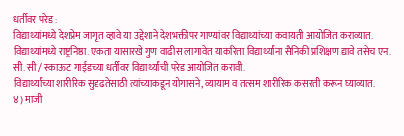धर्तीवर परेड :
विद्याथ्यांमध्ये देशप्रेम जागृत व्हावे या उद्देशाने देशभक्तीपर गाण्यांवर विद्याथ्यांच्या कवायती आयोजित कराव्यात.
विद्याथ्यांमध्ये राष्ट्रनिष्ठा. एकता यासारखे गुण वाढीस लागावेत याकरिता विद्यार्थ्यांना सैनिकी प्रशिक्षण द्यावे तसेच एन. सी. सी / स्काऊट गाईडच्या धर्तीवर विद्यार्थ्यांची परेड आयोजित करावी.
विद्यार्थ्यांच्या शारीरिक सुदृढतेसाठी त्यांच्याकडून योगासने, व्यायाम व तत्सम शारीरिक कसरती करून घ्याव्यात.
४) माजी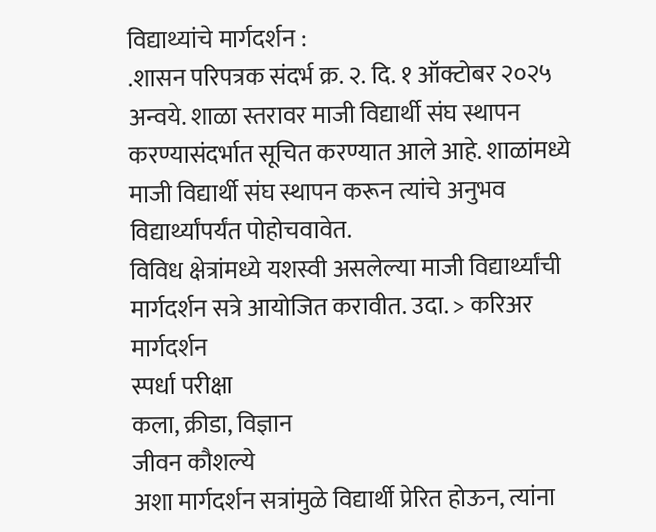विद्याथ्यांचे मार्गदर्शन :
.शासन परिपत्रक संदर्भ क्र. २. दि. १ ऑक्टोबर २०२५ अन्वये. शाळा स्तरावर माजी विद्यार्थी संघ स्थापन करण्यासंदर्भात सूचित करण्यात आले आहे. शाळांमध्ये माजी विद्यार्थी संघ स्थापन करून त्यांचे अनुभव विद्यार्थ्यांपर्यंत पोहोचवावेत.
विविध क्षेत्रांमध्ये यशस्वी असलेल्या माजी विद्यार्थ्यांची मार्गदर्शन सत्रे आयोजित करावीत. उदा. > करिअर मार्गदर्शन
स्पर्धा परीक्षा
कला, क्रीडा, विज्ञान
जीवन कौशल्ये
अशा मार्गदर्शन सत्रांमुळे विद्यार्थी प्रेरित होऊन, त्यांना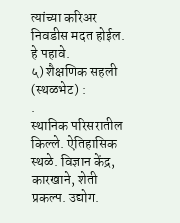त्यांच्या करिअर निवडीस मदत होईल. हे पहावे.
५) शैक्षणिक सहली (स्थळभेट) :
.
स्थानिक परिसरातील किल्ले. ऐतिहासिक स्थळे. विज्ञान केंद्र, कारखाने, शेती प्रकल्प. उद्योग.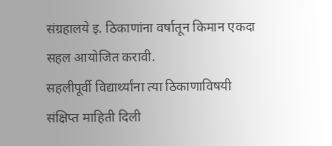संग्रहालये इ. ठिकाणांना वर्षातून किमान एकदा सहल आयोजित करावी.
सहलीपूर्वी विद्यार्थ्यांना त्या ठिकाणाविषयी संक्षिप्त माहिती दिली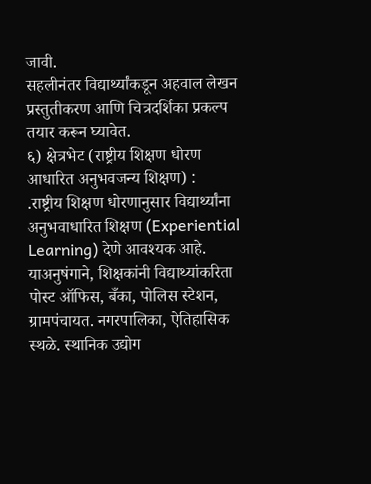जावी.
सहलीनंतर विद्यार्थ्यांकडून अहवाल लेखन प्रस्तुतीकरण आणि चित्रदर्शिका प्रकल्प तयार करून घ्यावेत.
६) क्षेत्रभेट (राष्ट्रीय शिक्षण धोरण आधारित अनुभवजन्य शिक्षण) :
.राष्ट्रीय शिक्षण धोरणानुसार विद्यार्थ्यांना अनुभवाधारित शिक्षण (Experiential Learning) देणे आवश्यक आहे.
याअनुषंगाने, शिक्षकांनी विद्याथ्यांकरिता पोस्ट ऑफिस, बँका, पोलिस स्टेशन, ग्रामपंचायत. नगरपालिका, ऐतिहासिक स्थळे. स्थानिक उद्योग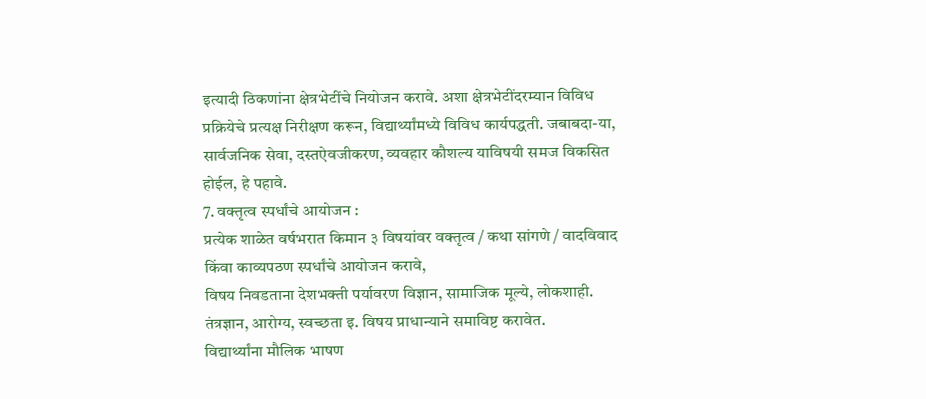इत्यादी ठिकणांना क्षेत्रभेटींचे नियोजन करावे. अशा क्षेत्रभेटींदरम्यान विविध प्रक्रियेचे प्रत्यक्ष निरीक्षण करून, विद्यार्थ्यांमध्ये विविध कार्यपद्धती. जबाबदा-या, सार्वजनिक सेवा, दस्तऐवजीकरण, व्यवहार कौशल्य याविषयी समज विकसित होईल, हे पहावे.
7. वक्तृत्व स्पर्धांचे आयोजन :
प्रत्येक शाळेत वर्षभरात किमान ३ विषयांवर वक्तृत्व / कथा सांगणे / वादविवाद किंवा काव्यपठण स्पर्धांचे आयोजन करावे,
विषय निवडताना देशभक्ती पर्यावरण विज्ञान, सामाजिक मूल्ये, लोकशाही. तंत्रज्ञान, आरोग्य, स्वच्छता इ. विषय प्राधान्याने समाविष्ट करावेत.
विद्यार्थ्यांना मौलिक भाषण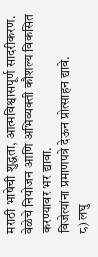मराठी भाषेची शुद्धता, आत्मविश्वासपूर्ण सादरीकरण. वेळेचे नियोजन आणि अभिव्यक्ती कौशल्य विकसित करण्यावर भर द्यावा.
विजेत्यांना प्रमाणपत्रे देऊन प्रोत्साहन द्यावे.
८) लघु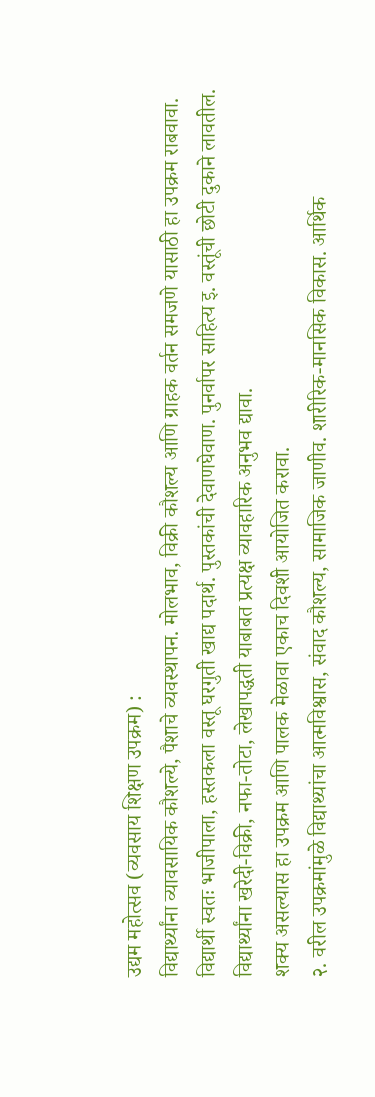उद्यम महोत्सव (व्यवसाय शिक्षण उपक्रम) :
विद्यार्थ्यांना व्यावसायिक कौशल्ये, पैशाचे व्यवस्थापन. मोलभाव, विक्री कौशल्य आणि ग्राहक वर्तन समजणे यासाठी हा उपक्रम राबवावा.
विद्यार्थी स्वतः भाजीपाला, हस्तकला वस्तू घरगुती खाद्य पदार्थ. पुस्तकांची देवाणघेवाण. पुनर्वापर साहित्य इ. वस्तूंची छोटी दुकाने लावतील.
विद्यार्थ्यांना खरेदी-विक्री, नफा-तोटा, लेखापद्धती याबाबत प्रत्यक्ष व्यावहारिक अनुभव द्यावा.
शक्य असल्यास हा उपक्रम आणि पालक मेळावा एकाच दिवशी आयोजित करावा.
२. वरील उपक्रमांमुळे विद्याथ्यांचा आत्मविश्वास, संवाद कौशल्य, सामाजिक जाणीव. शारीरिक-मानसिक विकास. आर्थिक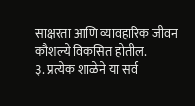साक्षरता आणि व्यावहारिक जीवन कौशल्ये विकसित होतील.
३. प्रत्येक शाळेने या सर्व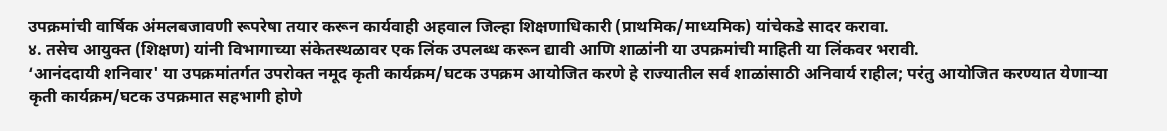उपक्रमांची वार्षिक अंमलबजावणी रूपरेषा तयार करून कार्यवाही अहवाल जिल्हा शिक्षणाधिकारी (प्राथमिक/माध्यमिक) यांचेकडे सादर करावा.
४. तसेच आयुक्त (शिक्षण) यांनी विभागाच्या संकेतस्थळावर एक लिंक उपलब्ध करून द्यावी आणि शाळांनी या उपक्रमांची माहिती या लिंकवर भरावी.
‘आनंददायी शनिवार' या उपक्रमांतर्गत उपरोक्त नमूद कृती कार्यक्रम/घटक उपक्रम आयोजित करणे हे राज्यातील सर्व शाळांसाठी अनिवार्य राहील; परंतु आयोजित करण्यात येणाऱ्या कृती कार्यक्रम/घटक उपक्रमात सहभागी होणे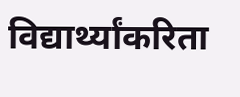विद्यार्थ्यांकरिता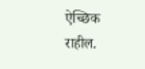ऐच्छिक राहील.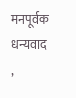मनपूर्वक धन्यवाद ,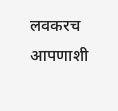लवकरच आपणाशी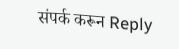संपर्क करून Reply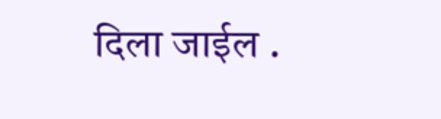दिला जाईल .